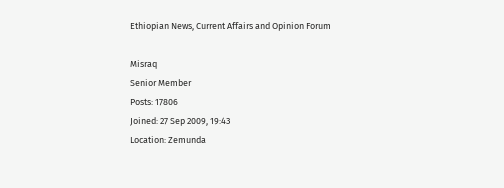Ethiopian News, Current Affairs and Opinion Forum

Misraq
Senior Member
Posts: 17806
Joined: 27 Sep 2009, 19:43
Location: Zemunda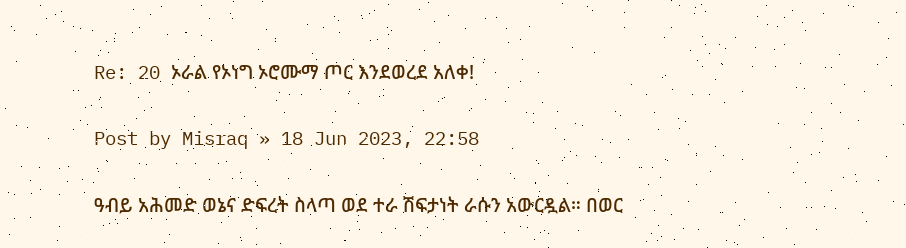Re: 20 ኦራል የኦነግ ኦሮሙማ ጦር እንደወረደ አለቀ!

Post by Misraq » 18 Jun 2023, 22:58

ዓብይ አሕመድ ወኔና ድፍረት ስላጣ ወደ ተራ ሽፍታነት ራሱን አውርዷል። በወር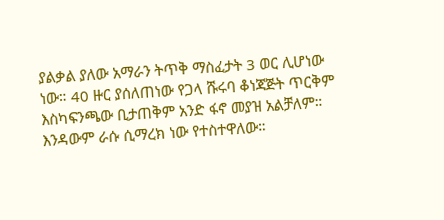ያልቃል ያለው አማራን ትጥቅ ማስፈታት 3 ወር ሊሆነው ነው። 40 ዙር ያሰለጠነው የጋላ ሹሩባ ቆነጃጅት ጥርቅም እስካፍንጫው ቢታጠቅም አንድ ፋኖ መያዝ አልቻለም። እንዳውም ራሱ ሲማረክ ነው የተስተዋለው።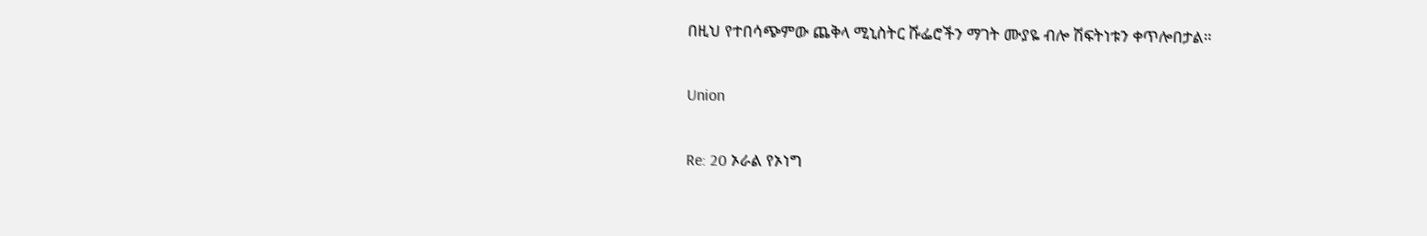በዚህ የተበሳጭምው ጨቅላ ሚኒስትር ሹፌሮችን ማገት ሙያዬ ብሎ ሽፍትነቱን ቀጥሎበታል።

Union

Re: 20 ኦራል የኦነግ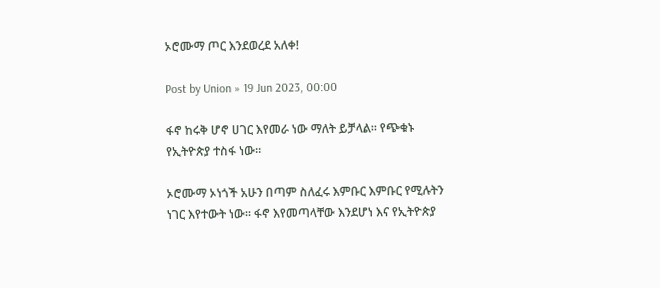ኦሮሙማ ጦር እንደወረደ አለቀ!

Post by Union » 19 Jun 2023, 00:00

ፋኖ ከሩቅ ሆኖ ሀገር እየመራ ነው ማለት ይቻላል። የጭቁኑ የኢትዮጵያ ተስፋ ነው።

ኦሮሙማ ኦነጎች አሁን በጣም ስለፈሩ እምቡር እምቡር የሚሉትን ነገር እየተውት ነው። ፋኖ እየመጣላቸው እንደሆነ እና የኢትዮጵያ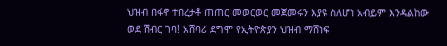ህዝብ በፋኖ ተበረታቶ ጠጠር መወርወር መጀመሩን እያዩ ስለሆነ አብይም እንዳልከው ወደ ሽብር ገባ! አሸባሪ ደግሞ የኢትዮጵያን ህዝብ ማሸነፍ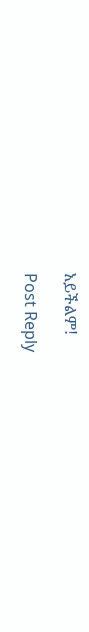አይችልም!

Post Reply